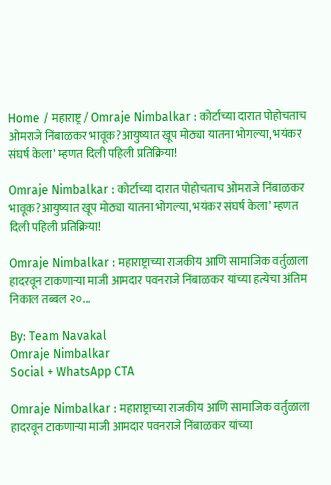Home / महाराष्ट्र / Omraje Nimbalkar : कोर्टाच्या दारात पोहोचताच ओमराजे निंबाळकर भावूक?आयुष्यात खूप मोठ्या यातना भोगल्या, भयंकर संघर्ष केला’ म्हणत दिली पहिली प्रतिक्रिया!

Omraje Nimbalkar : कोर्टाच्या दारात पोहोचताच ओमराजे निंबाळकर भावूक?आयुष्यात खूप मोठ्या यातना भोगल्या, भयंकर संघर्ष केला’ म्हणत दिली पहिली प्रतिक्रिया!

Omraje Nimbalkar : महाराष्ट्राच्या राजकीय आणि सामाजिक वर्तुळाला हादरवून टाकणाऱ्या माजी आमदार पवनराजे निंबाळकर यांच्या हत्येचा अंतिम निकाल तब्बल २०...

By: Team Navakal
Omraje Nimbalkar
Social + WhatsApp CTA

Omraje Nimbalkar : महाराष्ट्राच्या राजकीय आणि सामाजिक वर्तुळाला हादरवून टाकणाऱ्या माजी आमदार पवनराजे निंबाळकर यांच्या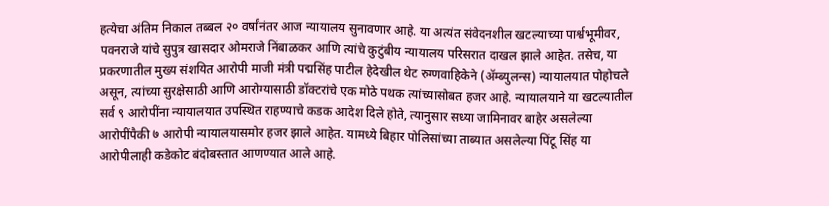हत्येचा अंतिम निकाल तब्बल २० वर्षांनंतर आज न्यायालय सुनावणार आहे. या अत्यंत संवेदनशील खटल्याच्या पार्श्वभूमीवर, पवनराजे यांचे सुपुत्र खासदार ओमराजे निंबाळकर आणि त्यांचे कुटुंबीय न्यायालय परिसरात दाखल झाले आहेत. तसेच, या प्रकरणातील मुख्य संशयित आरोपी माजी मंत्री पद्मसिंह पाटील हेदेखील थेट रुग्णवाहिकेने (ॲम्ब्युलन्स) न्यायालयात पोहोचले असून, त्यांच्या सुरक्षेसाठी आणि आरोग्यासाठी डॉक्टरांचे एक मोठे पथक त्यांच्यासोबत हजर आहे. न्यायालयाने या खटल्यातील सर्व ९ आरोपींना न्यायालयात उपस्थित राहण्याचे कडक आदेश दिले होते, त्यानुसार सध्या जामिनावर बाहेर असलेल्या आरोपींपैकी ७ आरोपी न्यायालयासमोर हजर झाले आहेत. यामध्ये बिहार पोलिसांच्या ताब्यात असलेल्या पिंटू सिंह या आरोपीलाही कडेकोट बंदोबस्तात आणण्यात आले आहे.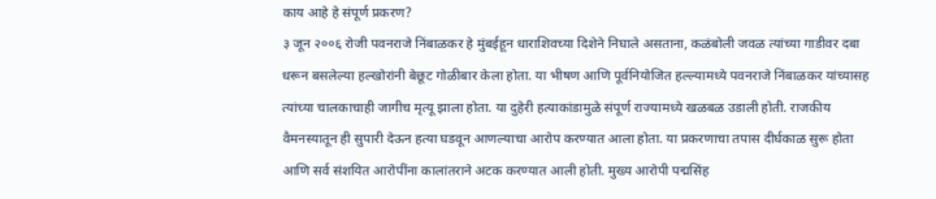काय आहे हे संपूर्ण प्रकरण?
३ जून २००६ रोजी पवनराजे निंबाळकर हे मुंबईहून धाराशिवच्या दिशेने निघाले असताना, कळंबोली जवळ त्यांच्या गाडीवर दबा धरून बसलेल्या हल्खोरांनी बेछूट गोळीबार केला होता. या भीषण आणि पूर्वनियोजित हल्ल्यामध्ये पवनराजे निंबाळकर यांच्यासह त्यांच्या चालकाचाही जागीच मृत्यू झाला होता. या दुहेरी हत्याकांडामुळे संपूर्ण राज्यामध्ये खळबळ उडाली होती. राजकीय वैमनस्यातून ही सुपारी देऊन हत्या घडवून आणल्याचा आरोप करण्यात आला होता. या प्रकरणाचा तपास दीर्घकाळ सुरू होता आणि सर्व संशयित आरोपींना कालांतराने अटक करण्यात आली होती. मुख्य आरोपी पद्मसिंह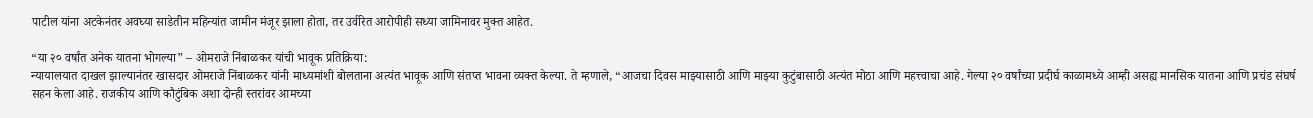पाटील यांना अटकेनंतर अवघ्या साडेतीन महिन्यांत जामीन मंजूर झाला होता, तर उर्वरित आरोपीही सध्या जामिनावर मुक्त आहेत.

“या २० वर्षांत अनेक यातना भोगल्या” – ओमराजे निंबाळकर यांची भावूक प्रतिक्रिया:
न्यायालयात दाखल झाल्यानंतर खासदार ओमराजे निंबाळकर यांनी माध्यमांशी बोलताना अत्यंत भावूक आणि संतप्त भावना व्यक्त केल्या. ते म्हणाले, “आजचा दिवस माझ्यासाठी आणि माझ्या कुटुंबासाठी अत्यंत मोठा आणि महत्त्वाचा आहे. गेल्या २० वर्षांच्या प्रदीर्घ काळामध्ये आम्ही असह्य मानसिक यातना आणि प्रचंड संघर्ष सहन केला आहे. राजकीय आणि कौटुंबिक अशा दोन्ही स्तरांवर आमच्या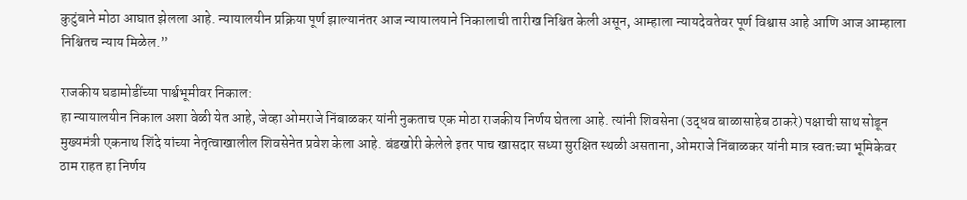कुटुंबाने मोठा आघात झेलला आहे. न्यायालयीन प्रक्रिया पूर्ण झाल्यानंतर आज न्यायालयाने निकालाची तारीख निश्चित केली असून, आम्हाला न्यायदेवतेवर पूर्ण विश्वास आहे आणि आज आम्हाला निश्चितच न्याय मिळेल.”

राजकीय घडामोडींच्या पार्श्वभूमीवर निकाल:
हा न्यायालयीन निकाल अशा वेळी येत आहे, जेव्हा ओमराजे निंबाळकर यांनी नुकताच एक मोठा राजकीय निर्णय घेतला आहे. त्यांनी शिवसेना (उद्धव बाळासाहेब ठाकरे) पक्षाची साथ सोडून मुख्यमंत्री एकनाथ शिंदे यांच्या नेतृत्वाखालील शिवसेनेत प्रवेश केला आहे. बंडखोरी केलेले इतर पाच खासदार सध्या सुरक्षित स्थळी असताना, ओमराजे निंबाळकर यांनी मात्र स्वतःच्या भूमिकेवर ठाम राहत हा निर्णय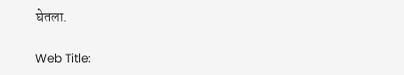घेतला.

Web Title: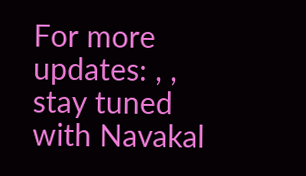For more updates: , , stay tuned with Navakal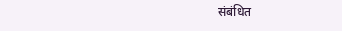संबंधित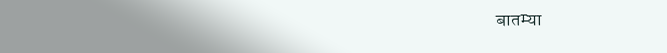बातम्या